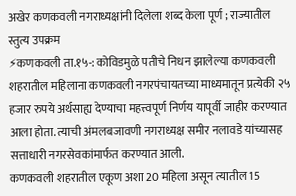अखेर कणकवली नगराध्यक्षांनी दिलेला शब्द केला पूर्ण ; राज्यातील स्तुत्य उपक्रम
⚡कणकवली ता.१५-: कोविडमुळे पतीचे निधन झालेल्या कणकवली शहरातील महिलाना कणकवली नगरपंचायतच्या माध्यमातून प्रत्येकी २५ हजार रुपये अर्थसाह्य देण्याचा महत्त्वपूर्ण निर्णय यापूर्वी जाहीर करण्यात आला होता. त्याची अंमलबजावणी नगराध्यक्ष समीर नलावडे यांच्यासह सत्ताधारी नगरसेवकांमार्फत करण्यात आली.
कणकवली शहरातील एकूण अशा 20 महिला असून त्यातील 15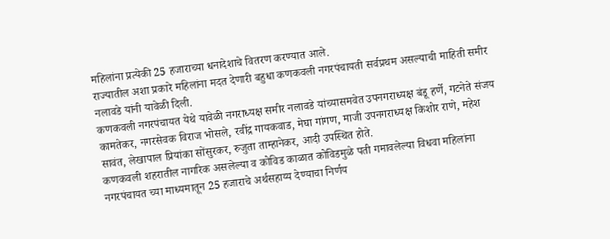महिलांना प्रत्येकी 25 हजाराच्या धनादेशाचे वितरण करण्यात आले.
राज्यातील अशा प्रकारे महिलांना मदत देणारी बहुधा कणकवली नगरपंचायती सर्वप्रथम असल्याची माहिती समीर नलावडे यांनी यावेळी दिली.
कणकवली नगरपंचायत येथे यावेळी नगराध्यक्ष समीर नलावडे यांच्यासमवेत उपनगराध्यक्ष बंडू हर्णे, गटनेते संजय कामतेकर, नगरसेवक विराज भोसले, रवींद्र गायकवाड, मेघा गांगण, माजी उपनगराध्यक्ष किशोर राणे, महेश सावंत, लेखापाल प्रियांका सोंसुरकर, रुजुता ताम्हानेकर, आदी उपस्थित होते.
कणकवली शहरातील नागरिक असलेल्या व कोविड काळात कोविडमुळे पती गमावलेल्या विधवा महिलांना नगरपंचायत च्या माध्यमातून 25 हजाराचे अर्थसहाय्य देण्याचा निर्णय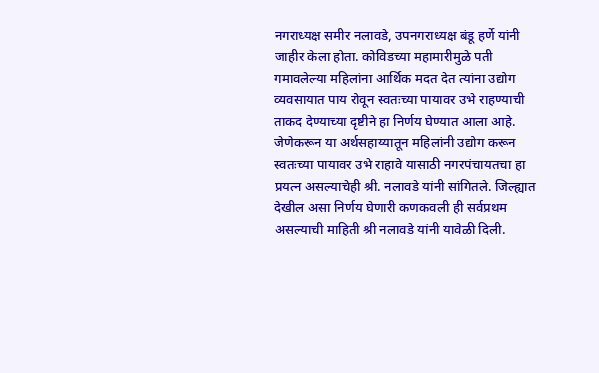नगराध्यक्ष समीर नलावडे, उपनगराध्यक्ष बंडू हर्णे यांनी जाहीर केला होता. कोविडच्या महामारीमुळे पती गमावलेल्या महिलांना आर्थिक मदत देत त्यांना उद्योग व्यवसायात पाय रोवून स्वतःच्या पायावर उभे राहण्याची ताकद देण्याच्या दृष्टीने हा निर्णय घेण्यात आला आहे. जेणेकरून या अर्थसहाय्यातून महिलांनी उद्योग करून स्वतःच्या पायावर उभे राहावे यासाठी नगरपंचायतचा हा प्रयत्न असल्याचेही श्री. नलावडे यांनी सांगितले. जिल्ह्यात देखील असा निर्णय घेणारी कणकवली ही सर्वप्रथम असल्याची माहिती श्री नलावडे यांनी यावेळी दिली.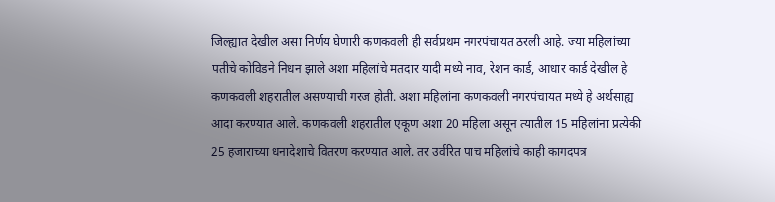जिल्ह्यात देखील असा निर्णय घेणारी कणकवली ही सर्वप्रथम नगरपंचायत ठरली आहे. ज्या महिलांच्या पतीचे कोविडने निधन झाले अशा महिलांचे मतदार यादी मध्ये नाव, रेशन कार्ड, आधार कार्ड देखील हे कणकवली शहरातील असण्याची गरज होती. अशा महिलांना कणकवली नगरपंचायत मध्ये हे अर्थसाह्य आदा करण्यात आले. कणकवली शहरातील एकूण अशा 20 महिला असून त्यातील 15 महिलांना प्रत्येकी 25 हजाराच्या धनादेशाचे वितरण करण्यात आले. तर उर्वरित पाच महिलांचे काही कागदपत्र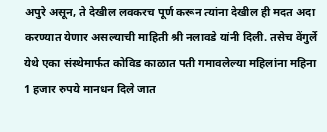अपुरे असून, ते देखील लवकरच पूर्ण करून त्यांना देखील ही मदत अदा करण्यात येणार असल्याची माहिती श्री नलावडे यांनी दिली. तसेच वेंगुर्ले येथे एका संस्थेमार्फत कोविड काळात पती गमावलेल्या महिलांना महिना 1 हजार रुपये मानधन दिले जात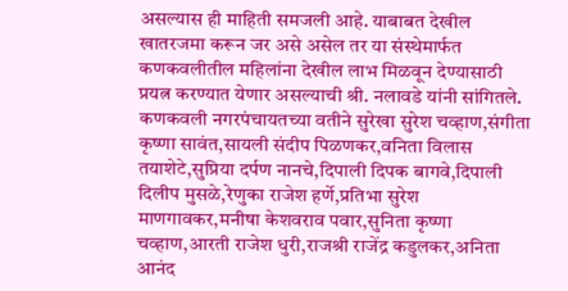असल्यास ही माहिती समजली आहे. याबाबत देखील खातरजमा करून जर असे असेल तर या संस्थेमार्फत कणकवलीतील महिलांना देखील लाभ मिळवून देण्यासाठी प्रयत्न करण्यात येणार असल्याची श्री. नलावडे यांनी सांगितले.
कणकवली नगरपंचायतच्या वतीने सुरेखा सुरेश चव्हाण,संगीता कृष्णा सावंत,सायली संदीप पिळणकर,वनिता विलास तयाशेटे,सुप्रिया दर्पण नानचे,दिपाली दिपक बागवे,दिपाली दिलीप मुसळे,रेणुका राजेश हर्णे,प्रतिभा सुरेश माणगावकर,मनीषा केशवराव पवार,सुनिता कृष्णा चव्हाण,आरती राजेश धुरी,राजश्री राजेंद्र कडुलकर,अनिता आनंद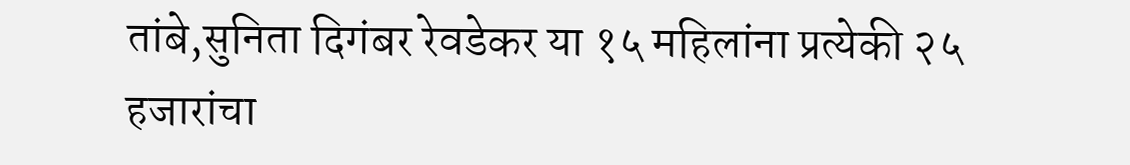तांबे,सुनिता दिगंबर रेवडेकर या १५ महिलांना प्रत्येकी २५ हजारांचा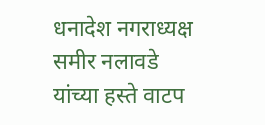धनादेश नगराध्यक्ष समीर नलावडे यांच्या हस्ते वाटप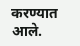करण्यात आले.